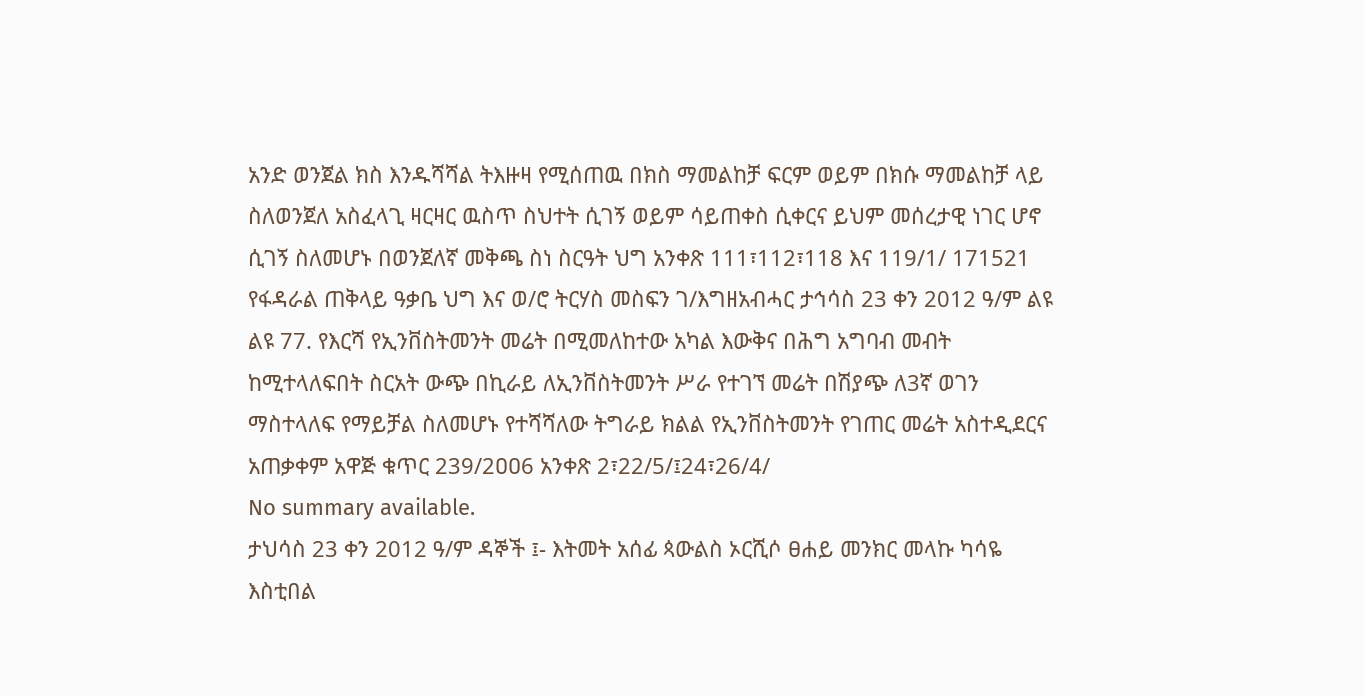አንድ ወንጀል ክስ እንዱሻሻል ትእዙዛ የሚሰጠዉ በክስ ማመልከቻ ፍርም ወይም በክሱ ማመልከቻ ላይ ስለወንጀለ አስፈላጊ ዛርዛር ዉስጥ ስህተት ሲገኝ ወይም ሳይጠቀስ ሲቀርና ይህም መሰረታዊ ነገር ሆኖ ሲገኝ ስለመሆኑ በወንጀለኛ መቅጫ ስነ ስርዓት ህግ አንቀጽ 111፣112፣118 እና 119/1/ 171521 የፋዳራል ጠቅላይ ዓቃቤ ህግ እና ወ/ሮ ትርሃስ መስፍን ገ/እግዘአብሓር ታኅሳስ 23 ቀን 2012 ዓ/ም ልዩ ልዩ 77. የእርሻ የኢንቨስትመንት መሬት በሚመለከተው አካል እውቅና በሕግ አግባብ መብት ከሚተላለፍበት ስርአት ውጭ በኪራይ ለኢንቨስትመንት ሥራ የተገኘ መሬት በሽያጭ ለ3ኛ ወገን ማስተላለፍ የማይቻል ስለመሆኑ የተሻሻለው ትግራይ ክልል የኢንቨስትመንት የገጠር መሬት አስተዲደርና አጠቃቀም አዋጅ ቁጥር 239/2ዐዐ6 አንቀጽ 2፣22/5/፤24፣26/4/
No summary available.
ታህሳስ 23 ቀን 2012 ዓ/ም ዳኞች ፤- እትመት አሰፊ ጳውልስ ኦርሺሶ ፀሐይ መንክር መላኩ ካሳዬ እስቲበል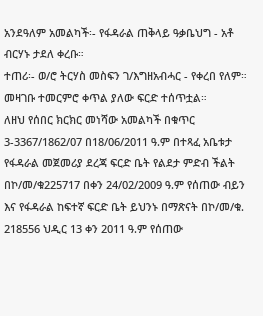አንደዓለም አመልካች፡- የፋዳራል ጠቅላይ ዓቃቤህግ - አቶ ብርሃኑ ታደለ ቀረቡ።
ተጠሪ፡- ወ/ሮ ትርሃስ መስፍን ገ/እግዘአብሓር - የቀረበ የለም።
መዛገቡ ተመርምሮ ቀጥል ያለው ፍርድ ተሰጥቷል።
ለዘህ የሰበር ክርክር መነሻው አመልካች በቁጥር 3-3367/1862/07 በ18/06/2011 ዓ.ም በተጻፈ አቤቱታ የፋዳራል መጀመሪያ ደረጃ ፍርድ ቤት የልደታ ምድብ ችልት በኮ/መ/ቁ225717 በቀን 24/02/2009 ዓ.ም የሰጠው ብይን እና የፋዳራል ከፍተኛ ፍርድ ቤት ይህንኑ በማጽናት በኮ/መ/ቁ.
218556 ህዲር 13 ቀን 2011 ዓ.ም የሰጠው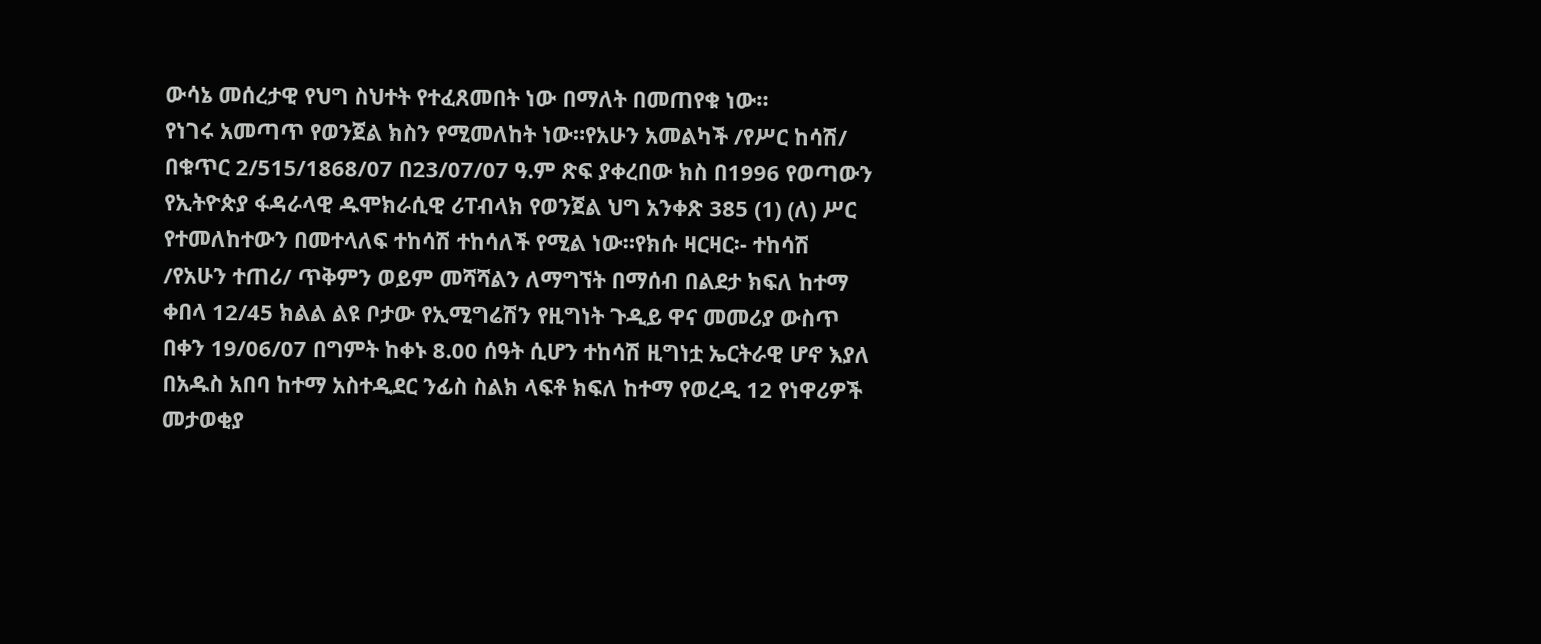ውሳኔ መሰረታዊ የህግ ስህተት የተፈጸመበት ነው በማለት በመጠየቁ ነው።
የነገሩ አመጣጥ የወንጀል ክስን የሚመለከት ነው።የአሁን አመልካች /የሥር ከሳሽ/ በቁጥር 2/515/1868/07 በ23/07/07 ዓ.ም ጽፍ ያቀረበው ክስ በ1996 የወጣውን የኢትዮጵያ ፋዳራላዊ ዱሞክራሲዊ ሪፐብላክ የወንጀል ህግ አንቀጽ 385 (1) (ለ) ሥር የተመለከተውን በመተላለፍ ተከሳሽ ተከሳለች የሚል ነው።የክሱ ዛርዛር፡- ተከሳሽ /የአሁን ተጠሪ/ ጥቅምን ወይም መሻሻልን ለማግኘት በማሰብ በልደታ ክፍለ ከተማ ቀበላ 12/45 ክልል ልዩ ቦታው የኢሚግሬሽን የዚግነት ጉዲይ ዋና መመሪያ ውስጥ በቀን 19/06/07 በግምት ከቀኑ 8.00 ሰዓት ሲሆን ተከሳሽ ዚግነቷ ኤርትራዊ ሆኖ እያለ በአዱስ አበባ ከተማ አስተዲደር ንፊስ ስልክ ላፍቶ ክፍለ ከተማ የወረዲ 12 የነዋሪዎች መታወቂያ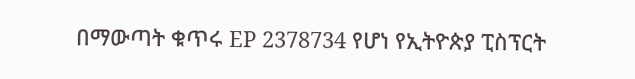በማውጣት ቁጥሩ EP 2378734 የሆነ የኢትዮጵያ ፒስፕርት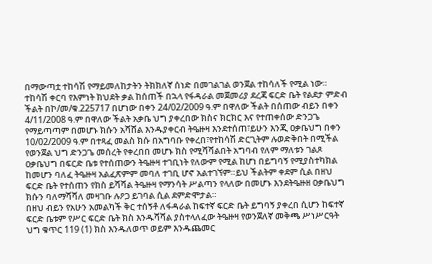በማውጣቷ ተከሳሽ የማይመለከታትን ትክክለኛ ሰነድ በመገልገል ወንጀል ተከሳለች የሚል ነው።
ተከሳሽ ቀርባ የእምነት ክህደት ቃል ከሰጠች በኋላ የፋዳራል መጀመሪያ ደረጃ ፍርድ ቤት የልደታ ምድብ ችልት በኮ/መ/ቁ.225717 በሆነው በቀን 24/02/2009 ዓ.ም በዋለው ችልት በሰጠው ብይን በቀን 4/11/2008 ዓ.ም በዋለው ችልት አቃቤ ህግ ያቀረበው ክስና ክርክር እና የተጠቀሰው ድንጋጌ የማይጣጣም በመሆኑ ክሱን አሻሸል እንዱያቀርብ ትዔዙዛ እንደተሰጠ፣ይሁን እንጂ ዐቃቤህግ በቀን 10/02/2009 ዓ.ም በተጻፈ መልስ ክሱ በአግባቡ የቀረበ፣የተከሳሽ ድርጊትም ሉወድቅበት በሚችል የወንጀል ህግ ድንጋጌ መሰረት የቀረበበ መሆኑ ክስ የሚሻሻልበት አግባብ የለም ማለቱን ገልጾ ዐቃቤህግ በፍርድ ቤቱ የተሰጠውን ትዔዙዛ ተገቢነት የለውም የሚል ከሆነ በይግባኝ የሚያስተካክል ከመሆን ባለፈ ትዔዙዛ አልፈጽምም መባለ ተገቢ ሆኖ አልተገኘም።ይህ ችልትም ቀደም ሲል በዘህ ፍርድ ቤት የተሰጠን የክስ ይሻሻል ትዔዙዛ የማንሳት ሥልጣን የላለው በመሆኑ እንደትዔዙዘ ዐቃቤህግ ክሱን ባለማሻሻለ መዛገቡ ሉዖጋ ይገባል ሲል ደምድሞታል።
በዘህ ብይን የአሁን አመልካች ቅር ተሰኝቶ ለፋዳራል ከፍተኛ ፍርድ ቤት ይግባኝ ያቀረበ ሲሆን ከፍተኛ ፍርድ ቤቱም የሥር ፍርድ ቤት ክስ እንዱሻሻል ያስተላለፈው ትዔዙዛ የወንጀለኛ መቅጫ ሥነሥርዓት ህግ ቁጥር 119 (1) ክስ እንዱለወጥ ወይም እንዱጨመር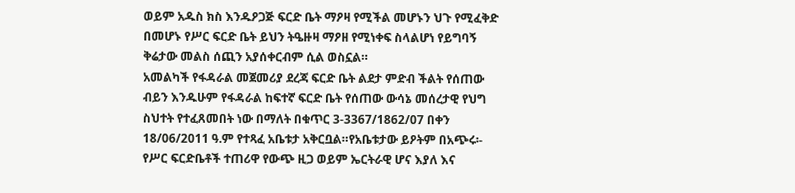ወይም አዱስ ክስ እንዱዖጋጅ ፍርድ ቤት ማዖዛ የሚችል መሆኑን ህጉ የሚፈቅድ በመሆኑ የሥር ፍርድ ቤት ይህን ትዔዙዛ ማዖዘ የሚነቀፍ ስላልሆነ የይግባኝ ቅሬታው መልስ ሰጪን አያሰቀርብም ሲል ወስኗል።
አመልካች የፋዳራል መጀመሪያ ደረጃ ፍርድ ቤት ልደታ ምድብ ችልት የሰጠው ብይን እንዱሁም የፋዳራል ከፍተኛ ፍርድ ቤት የሰጠው ውሳኔ መሰረታዊ የህግ ስህተት የተፈጸመበት ነው በማለት በቁጥር 3-3367/1862/07 በቀን 18/06/2011 ዓ.ም የተጻፈ አቤቱታ አቅርቧል።የአቤቱታው ይዖትም በአጭሩ፡- የሥር ፍርድቤቶች ተጠሪዋ የውጭ ዚጋ ወይም ኤርትራዊ ሆና እያለ እና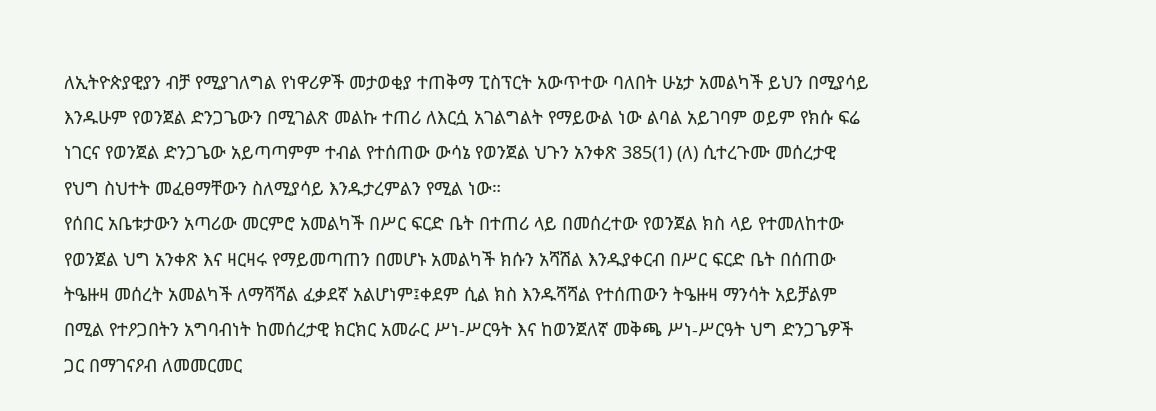ለኢትዮጵያዊያን ብቻ የሚያገለግል የነዋሪዎች መታወቂያ ተጠቅማ ፒስፕርት አውጥተው ባለበት ሁኔታ አመልካች ይህን በሚያሳይ እንዱሁም የወንጀል ድንጋጌውን በሚገልጽ መልኩ ተጠሪ ለእርሷ አገልግልት የማይውል ነው ልባል አይገባም ወይም የክሱ ፍሬ ነገርና የወንጀል ድንጋጌው አይጣጣምም ተብል የተሰጠው ውሳኔ የወንጀል ህጉን አንቀጽ 385(1) (ለ) ሲተረጉሙ መሰረታዊ የህግ ስህተት መፈፀማቸውን ስለሚያሳይ እንዱታረምልን የሚል ነው።
የሰበር አቤቱታውን አጣሪው መርምሮ አመልካች በሥር ፍርድ ቤት በተጠሪ ላይ በመሰረተው የወንጀል ክስ ላይ የተመለከተው የወንጀል ህግ አንቀጽ እና ዛርዛሩ የማይመጣጠን በመሆኑ አመልካች ክሱን አሻሽል እንዱያቀርብ በሥር ፍርድ ቤት በሰጠው ትዔዙዛ መሰረት አመልካች ለማሻሻል ፈቃደኛ አልሆነም፤ቀደም ሲል ክስ እንዱሻሻል የተሰጠውን ትዔዙዛ ማንሳት አይቻልም በሚል የተዖጋበትን አግባብነት ከመሰረታዊ ክርክር አመራር ሥነ-ሥርዓት እና ከወንጀለኛ መቅጫ ሥነ-ሥርዓት ህግ ድንጋጌዎች ጋር በማገናዖብ ለመመርመር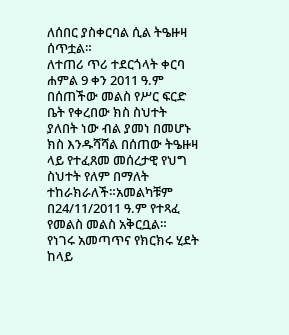ለሰበር ያስቀርባል ሲል ትዔዙዛ ሰጥቷል።
ለተጠሪ ጥሪ ተደርጎላት ቀርባ ሐምል 9 ቀን 2011 ዓ.ም በሰጠችው መልስ የሥር ፍርድ ቤት የቀረበው ክስ ስህተት ያለበት ነው ብል ያመነ በመሆኑ ክስ እንዱሻሻል በሰጠው ትዔዙዛ ላይ የተፈጸመ መሰረታዊ የህግ ስህተት የለም በማለት ተከራክራለች።አመልካቹም በ24/11/2011 ዓ.ም የተጻፈ የመልስ መልስ አቅርቧል።
የነገሩ አመጣጥና የክርክሩ ሂደት ከላይ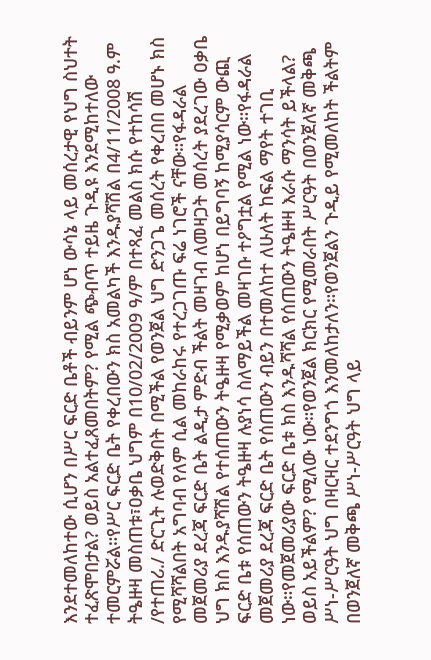እንደተመለከተው ሲሆን በሥር ፍርድ ቤቶች ብይንም ሆነ ውሳኔ ላይ መሰረታዊ የህግ ስህተት ተፈጽሞበታል? ወይስ አልተፈጸመበትም? የሚል ጭብጥ ተይዜ ጉዲዩ እንደሚከተለው ተመርምሯል።የሥር ፍርድ ቤት የቀረበውን ክስ አመልካች እንዱያሻሽል በ4/11/2008 ዓ.ም ትዔዙዛ መስጠቱ፣ዐቃቤ ህግም በ10/02/2009 ዓ/ም በተጻፈ መልስ ክሱ የተከሳሽ /የተጠሪ./ ድርጊት ሉወድቅበት በሚችል የወንጀል ህግ ድንጋጌ መሰረት የቀረበበ መሆኑ ክስ የሚሻሻልበት አግባብ የለም ሲል መከራከሩ የተረጋገጡ ፍሬ ነገሮች ናቸው።የፋዳራል መጀመሪያ ደረጃ ፍርድ ቤት ልዲታ ምድብ ችልት መዛገብ ለመዛጋት መሰረት ያደረገው ዐቃቤ ህግ ክስ እንዱያሻሽል የተሰጠውን ትዔዙዛ የሚቃወም ከሆነ በይግባኝ ከሚያሳርም ውጪ ፍርድ ቤቱ የሰጠውን ትዔዙዛ ሉያነሳ ስለማይችል መዛገቡ ተዖግቷል የሚል ነው።የፋዳራል መጀመሪያ ደረጃ ፍርድ ቤት የሰጠውን ብይን በተመለከተ ለሁለት ከፍል ማየት ተገቢ ነው።የመጀመሪያው ፍርድ ቤቱ ክስ እንዱሻሻል የሰጠውን ትዔዙዛ እራሱ ማንሳት ይችላል? ወይስ አይችልም? የሚለው ነው።የወንጀል ክርክር የሚመራበት ሥርዓት በወንጀለኛ መቅጫ ሥነ-ሥርዓት ህግ በዛርዛር ተደንግጎ እንመለከታለን።የወንጀልን ጉዲይ የሚመለከት ችልትም በወንጀለኛ መቅጫ ሥነ-ሥርዓት ህግ ላይ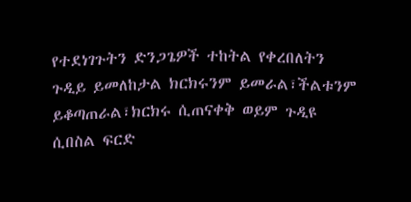የተደነገጉትን ድንጋጌዎች ተከትል የቀረበለትን ጉዲይ ይመለከታል ክርክሩንም ይመራል፣ችልቱንም ይቆጣጠራል፣ክርክሩ ሲጠናቀቅ ወይም ጉዲዩ ሲበስል ፍርድ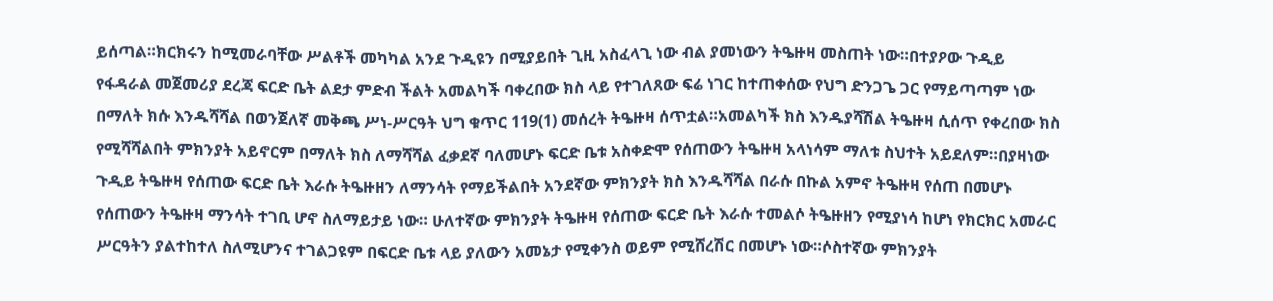ይሰጣል።ክርክሩን ከሚመራባቸው ሥልቶች መካካል አንደ ጉዲዩን በሚያይበት ጊዚ አስፈላጊ ነው ብል ያመነውን ትዔዙዛ መስጠት ነው።በተያዖው ጉዲይ የፋዳራል መጀመሪያ ደረጃ ፍርድ ቤት ልደታ ምድብ ችልት አመልካች ባቀረበው ክስ ላይ የተገለጸው ፍሬ ነገር ከተጠቀሰው የህግ ድንጋጌ ጋር የማይጣጣም ነው በማለት ክሱ እንዱሻሻል በወንጀለኛ መቅጫ ሥነ-ሥርዓት ህግ ቁጥር 119(1) መሰረት ትዔዙዛ ሰጥቷል።አመልካች ክስ እንዱያሻሽል ትዔዙዛ ሲሰጥ የቀረበው ክስ የሚሻሻልበት ምክንያት አይኖርም በማለት ክስ ለማሻሻል ፈቃደኛ ባለመሆኑ ፍርድ ቤቱ አስቀድሞ የሰጠውን ትዔዙዛ አላነሳም ማለቱ ስህተት አይደለም።በያዛነው ጉዲይ ትዔዙዛ የሰጠው ፍርድ ቤት እራሱ ትዔዙዘን ለማንሳት የማይችልበት አንደኛው ምክንያት ክስ እንዱሻሻል በራሱ በኩል አምኖ ትዔዙዛ የሰጠ በመሆኑ የሰጠውን ትዔዙዛ ማንሳት ተገቢ ሆኖ ስለማይታይ ነው። ሁለተኛው ምክንያት ትዔዙዛ የሰጠው ፍርድ ቤት እራሱ ተመልሶ ትዔዙዘን የሚያነሳ ከሆነ የክርክር አመራር ሥርዓትን ያልተከተለ ስለሚሆንና ተገልጋዩም በፍርድ ቤቱ ላይ ያለውን አመኔታ የሚቀንስ ወይም የሚሸረሽር በመሆኑ ነው።ሶስተኛው ምክንያት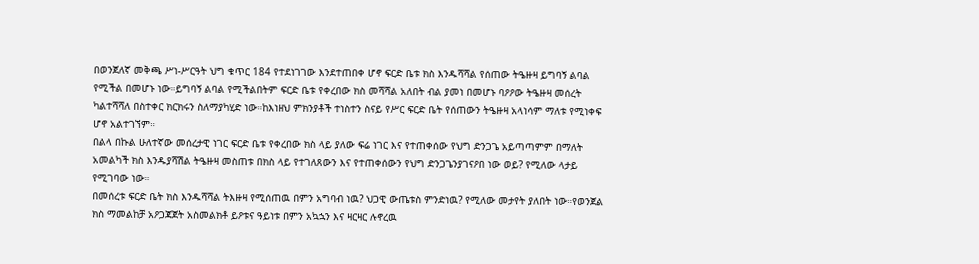በወንጀለኛ መቅጫ ሥነ-ሥርዓት ህግ ቁጥር 184 የተደነገገው እንደተጠበቀ ሆኖ ፍርድ ቤቱ ክስ እንዱሻሻል የሰጠው ትዔዙዛ ይግባኝ ልባል የሚችል በመሆኑ ነው።ይግባኝ ልባል የሚችልበትም ፍርድ ቤቱ የቀረበው ክስ መሻሻል አለበት ብል ያመነ በመሆኑ ባዖዖው ትዔዙዛ መሰረት ካልተሻሻለ በስተቀር ክርክሩን ስለማያካሂድ ነው።ከእነዘህ ምክንያቶች ተነስተን ስናይ የሥር ፍርድ ቤት የሰጠውን ትዔዙዛ አላነሳም ማለቱ የሚነቀፍ ሆኖ አልተገኘም።
በልላ በኩል ሁለተኛው መሰረታዊ ነገር ፍርድ ቤቱ የቀረበው ክስ ላይ ያለው ፍሬ ነገር እና የተጠቀሰው የህግ ድንጋጌ አይጣጣምም በማለት አመልካች ክስ እንዱያሻሽል ትዔዙዛ መስጠቱ በክስ ላይ የተገለጸውን እና የተጠቀሰውን የህግ ድንጋጌንያገናዖበ ነው ወይ? የሚለው ላታይ የሚገባው ነው።
በመሰረቱ ፍርድ ቤት ክስ እንዱሻሻል ትእዙዛ የሚሰጠዉ በምን አግባብ ነዉ? ህጋዊ ውጤቱስ ምንድነዉ? የሚለው መታየት ያለበት ነው።የወንጀል ክስ ማመልከቻ አዖጋጃጀት አስመልክቶ ይዖቱና ዓይነቱ በምን አኳኋን እና ዛርዛር ሉኖረዉ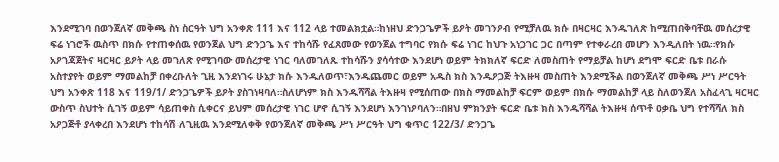እንደሚገባ በወንጀለኛ መቅጫ ስነ ስርዓት ህግ አንቀጽ 111 እና 112 ላይ ተመልክቷል።ከነዘህ ድንጋጌዎች ይዖት መገንዖብ የሚቻለዉ ክሱ በዛርዛር እንዱገለጽ ከሚጠበቅባቸዉ መሰረታዊ ፍሬ ነገሮች ዉስጥ በክሱ የተጠቀሰዉ የወንጀል ህግ ድንጋጌ እና ተከሳሹ የፈጸመው የወንጀል ተግባር የክሱ ፍሬ ነገር ከህጉ አነጋገር ጋር በጣም የተቀራረበ መሆን እንዲለበት ነዉ።የክሱ አዖገጃጀትና ዛርዛር ይዖት ላይ መገለጽ የሚገባው መሰረታዊ ነገር ባለመገለጹ ተከሳሹን ያሳሳተው እንደሆነ ወይም ትክክለኛ ፍርድ ለመስጠት የማይቻል ከሆነ ደግሞ ፍርድ ቤቱ በራሱ አስተያየት ወይም ማመልከቻ በቀረቡለት ጊዚ እንደነገሩ ሁኔታ ክሱ እንዱለወጥ፣እንዱጨመር ወይም አዱስ ክስ እንዱዖጋጅ ትእዙዛ መስጠት እንደሚችል በወንጀለኛ መቅጫ ሥነ ሥርዓት ህግ አንቀጽ 118 እና 119/1/ ድንጋጌዎች ይዖት ያስገነዛባለ።ስለሆነም ክስ እንዱሻሻል ትእዙዛ የሚሰጠው በክስ ማመልከቻ ፍርም ወይም በክሱ ማመልከቻ ላይ ስለወንጀለ አስፈላጊ ዛርዛር ውስጥ ስህተት ሲገኝ ወይም ሳይጠቀስ ሲቀርና ይህም መሰረታዊ ነገር ሆኖ ሲገኝ እንደሆነ እንገነዖባለን።በዘህ ምክንያት ፍርድ ቤቱ ክስ እንዱሻሻል ትእዙዛ ሰጥቶ ዐቃቤ ህግ የተሻሻለ ክስ አዖጋጅቶ ያላቀረበ እንደሆነ ተከሳሽ ለጊዚዉ እንደሚለቀቅ የወንጀለኛ መቅጫ ሥነ ሥርዓት ህግ ቁጥር 122/3/ ድንጋጌ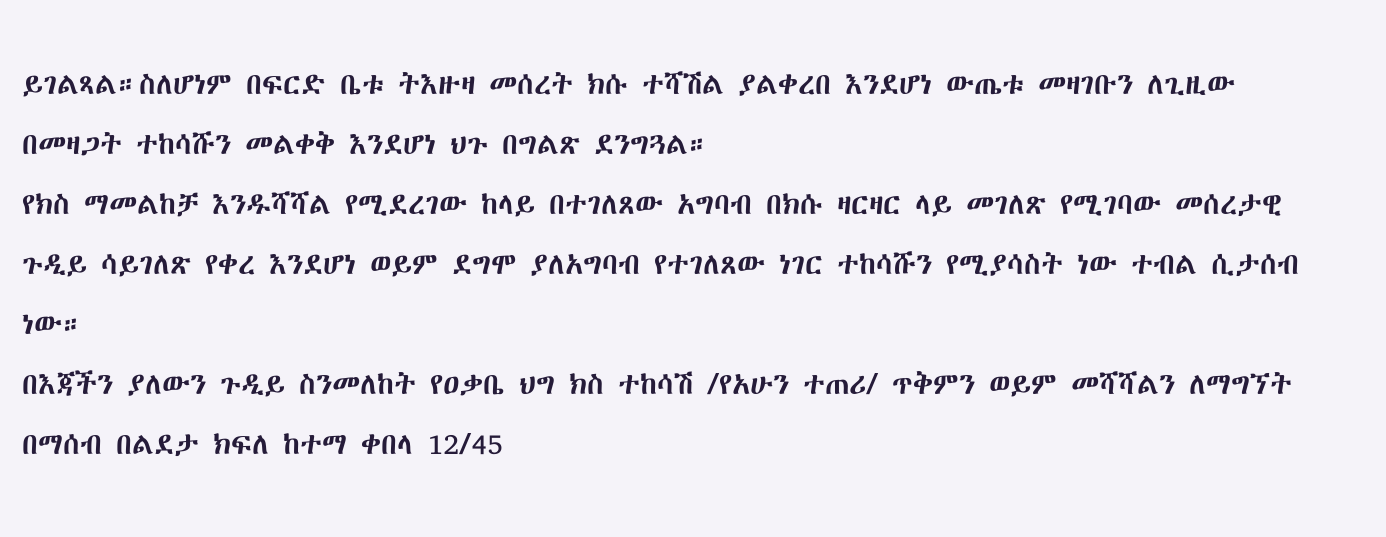ይገልጻል።ስለሆነም በፍርድ ቤቱ ትእዙዛ መሰረት ክሱ ተሻሽል ያልቀረበ እንደሆነ ውጤቱ መዛገቡን ለጊዚው በመዛጋት ተከሳሹን መልቀቅ እንደሆነ ህጉ በግልጽ ደንግጓል።
የክስ ማመልከቻ እንዱሻሻል የሚደረገው ከላይ በተገለጸው አግባብ በክሱ ዛርዛር ላይ መገለጽ የሚገባው መሰረታዊ ጉዲይ ሳይገለጽ የቀረ እንደሆነ ወይም ደግሞ ያለአግባብ የተገለጸው ነገር ተከሳሹን የሚያሳስት ነው ተብል ሲታሰብ ነው።
በእጃችን ያለውን ጉዲይ ስንመለከት የዐቃቤ ህግ ክስ ተከሳሽ /የአሁን ተጠሪ/ ጥቅምን ወይም መሻሻልን ለማግኘት በማሰብ በልደታ ክፍለ ከተማ ቀበላ 12/45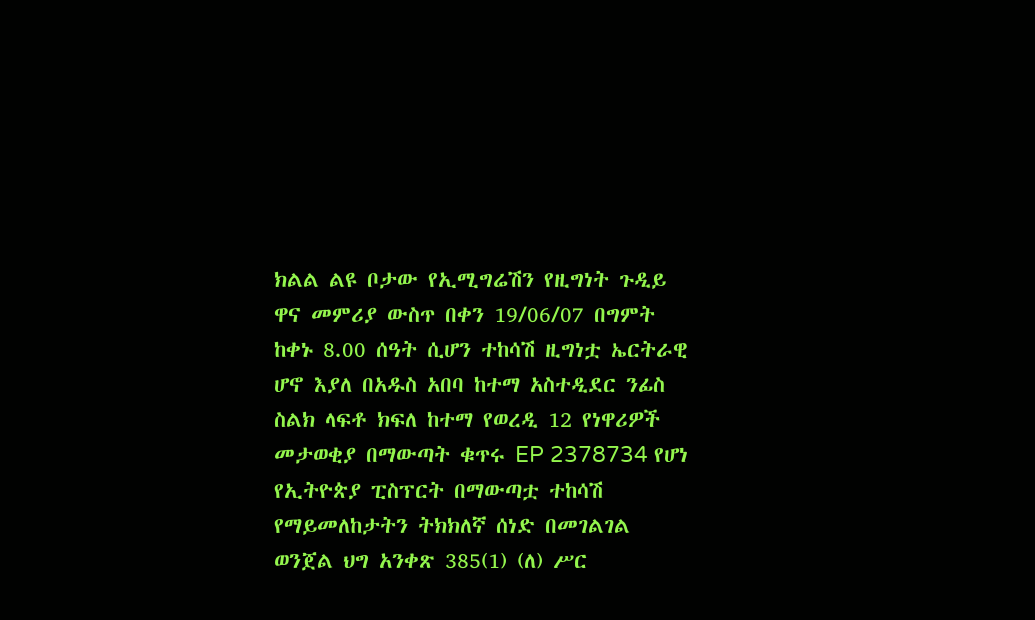ክልል ልዩ ቦታው የኢሚግሬሽን የዚግነት ጉዲይ ዋና መምሪያ ውስጥ በቀን 19/06/07 በግምት ከቀኑ 8.00 ሰዓት ሲሆን ተከሳሽ ዚግነቷ ኤርትራዊ ሆኖ እያለ በአዱስ አበባ ከተማ አስተዲደር ንፊስ ስልክ ላፍቶ ክፍለ ከተማ የወረዲ 12 የነዋሪዎች መታወቂያ በማውጣት ቁጥሩ EP 2378734 የሆነ የኢትዮጵያ ፒስፕርት በማውጣቷ ተከሳሽ የማይመለከታትን ትክክለኛ ሰነድ በመገልገል ወንጀል ህግ አንቀጽ 385(1) (ለ) ሥር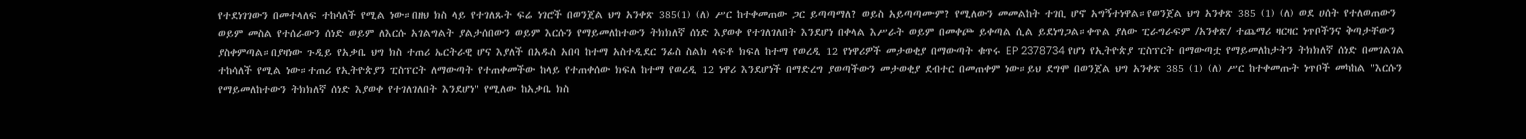የተደነገገውን በመተላለፍ ተከሳለች የሚል ነው።በዘህ ክስ ላይ የተገለጹት ፍሬ ነገሮች በወንጀል ህግ አንቀጽ 385(1) (ለ) ሥር ከተቀመጠው ጋር ይጣጣማለ? ወይስ አይጣጣሙም? የሚለውን መመልከት ተገቢ ሆኖ አግኝተነዋል።የወንጀል ህግ አንቀጽ 385 (1) (ለ) ወደ ሀሰት የተለወጠውን ወይም መስል የተሰራውን ሰነድ ወይም ለእርሱ አገልግልት ያልታሰበውን ወይም እርሱን የማይመለከተውን ትክክለኛ ሰነድ እያወቀ የተገለገለበት እንደሆነ በቀላል እሥራት ወይም በመቀጮ ይቀጣል ሲል ይደነግጋል።ቀጥል ያለው ፒራግራፍም /አንቀጽ/ ተጨማሪ ዛርዛር ነጥቦችንና ቅጣታቸውን ያስቀምጣል።በያዛነው ጉዲይ የአቃቤ ህግ ክስ ተጠሪ ኤርትራዊ ሆና እያለች በአዱስ አበባ ከተማ አስተዲደር ንፊስ ስልክ ላፍቶ ክፍለ ከተማ የወረዲ 12 የነዋሪዎች መታወቂያ በማውጣት ቁጥሩ EP 2378734 የሆነ የኢትዮጵያ ፒስፕርት በማውጣቷ የማይመለከታትን ትክክለኛ ሰነድ በመገልገል ተከሳለች የሚል ነው።ተጠሪ የኢትዮጵያን ፒስፕርት ለማውጣት የተጠቀመችው ከላይ የተጠቀሰው ክፍለ ከተማ የወረዲ 12 ነዋሪ እንደሆነች በማድረግ ያወጣችውን መታወቂያ ደብተር በመጠቀም ነው።ይህ ደግሞ በወንጀል ህግ አንቀጽ 385 (1) (ለ) ሥር ከተቀመጡት ነጥቦች መካከል "እርሱን የማይመለከተውን ትክክለኛ ሰነድ እያወቀ የተገለገለበት እንደሆነ" የሚለው ከአቃቤ ክስ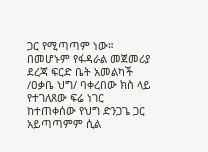ጋር የሚጣጣም ነው። በመሆኑም የፋዳራል መጀመሪያ ደረጃ ፍርድ ቤት አመልካች /ዐቃቤ ህግ/ ባቀረበው ክስ ላይ የተገለጸው ፍሬ ነገር ከተጠቀሰው የህግ ድንጋጌ ጋር አይጣጣምም ሲል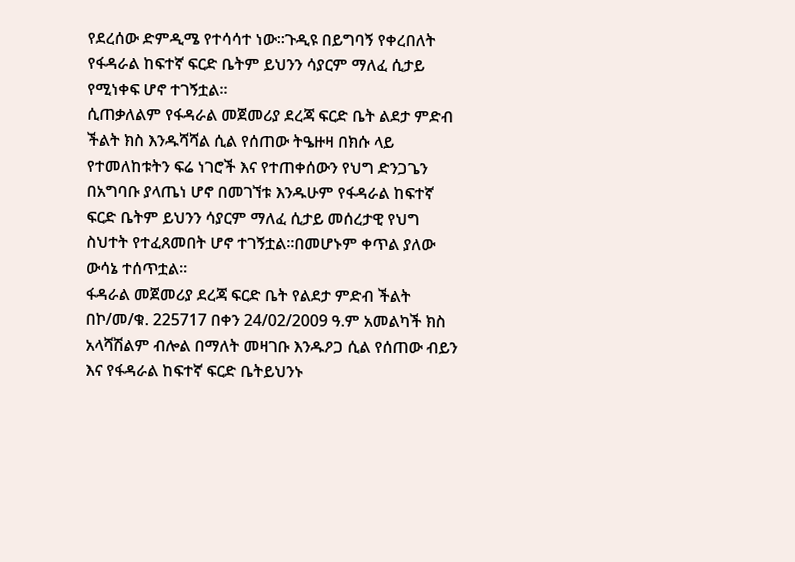የደረሰው ድምዲሜ የተሳሳተ ነው።ጉዲዩ በይግባኝ የቀረበለት የፋዳራል ከፍተኛ ፍርድ ቤትም ይህንን ሳያርም ማለፈ ሲታይ የሚነቀፍ ሆኖ ተገኝቷል።
ሲጠቃለልም የፋዳራል መጀመሪያ ደረጃ ፍርድ ቤት ልደታ ምድብ ችልት ክስ እንዱሻሻል ሲል የሰጠው ትዔዙዛ በክሱ ላይ የተመለከቱትን ፍሬ ነገሮች እና የተጠቀሰውን የህግ ድንጋጌን በአግባቡ ያላጤነ ሆኖ በመገኘቱ እንዱሁም የፋዳራል ከፍተኛ ፍርድ ቤትም ይህንን ሳያርም ማለፈ ሲታይ መሰረታዊ የህግ ስህተት የተፈጸመበት ሆኖ ተገኝቷል።በመሆኑም ቀጥል ያለው ውሳኔ ተሰጥቷል።
ፋዳራል መጀመሪያ ደረጃ ፍርድ ቤት የልደታ ምድብ ችልት በኮ/መ/ቁ. 225717 በቀን 24/02/2009 ዓ.ም አመልካች ክስ አላሻሽልም ብሎል በማለት መዛገቡ እንዱዖጋ ሲል የሰጠው ብይን እና የፋዳራል ከፍተኛ ፍርድ ቤትይህንኑ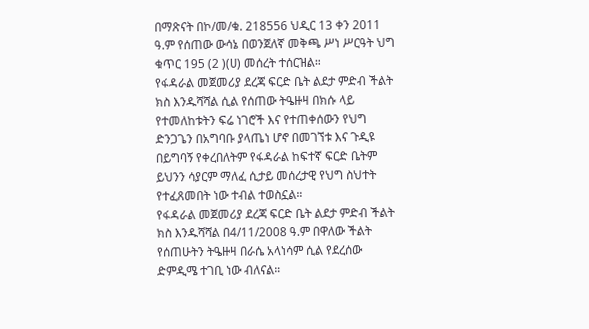በማጽናት በኮ/መ/ቁ. 218556 ህዲር 13 ቀን 2011 ዓ.ም የሰጠው ውሳኔ በወንጀለኛ መቅጫ ሥነ ሥርዓት ህግ ቁጥር 195 (2 )(ሀ) መሰረት ተሰርዝል።
የፋዳራል መጀመሪያ ደረጃ ፍርድ ቤት ልደታ ምድብ ችልት ክስ እንዱሻሻል ሲል የሰጠው ትዔዙዛ በክሱ ላይ የተመለከቱትን ፍሬ ነገሮች እና የተጠቀሰውን የህግ ድንጋጌን በአግባቡ ያላጤነ ሆኖ በመገኘቱ እና ጉዲዩ በይግባኝ የቀረበለትም የፋዳራል ከፍተኛ ፍርድ ቤትም ይህንን ሳያርም ማለፈ ሲታይ መሰረታዊ የህግ ስህተት የተፈጸመበት ነው ተብል ተወስኗል።
የፋዳራል መጀመሪያ ደረጃ ፍርድ ቤት ልደታ ምድብ ችልት ክስ እንዱሻሻል በ4/11/2008 ዓ.ም በዋለው ችልት የሰጠሁትን ትዔዙዛ በራሴ አላነሳም ሲል የደረሰው ድምዲሜ ተገቢ ነው ብለናል።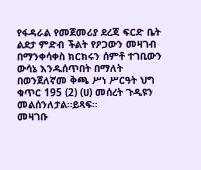የፋዳራል የመጀመሪያ ደረጃ ፍርድ ቤት ልደታ ምድብ ችልት የዖጋውን መዛገብ በማንቀሳቀስ ክርክሩን ሰምቶ ተገቢውን ውሳኔ እንዱሰጥበት በማለት በወንጀለኛመ ቅጫ ሥነ ሥርዓት ህግ ቁጥር 195 (2) (ሀ) መሰረት ጉዲዩን መልሰንለታል።ይጻፍ።
መዛገቡ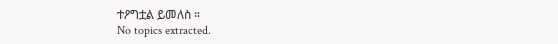ተዖግቷል ይመለስ ።
No topics extracted.